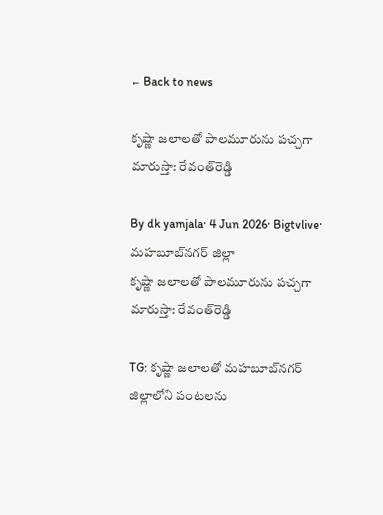← Back to news

కృష్ణా జలాలతో పాలమూరును పచ్చగా మారుస్తా: రేవంత్‌రెడ్డి

By dk yamjala· 4 Jun 2026· Bigtvlive· మహబూబ్‌నగర్ జిల్లా
కృష్ణా జలాలతో పాలమూరును పచ్చగా మారుస్తా: రేవంత్‌రెడ్డి

TG: కృష్ణా జలాలతో మహబూబ్‌నగర్ జిల్లాలోని పంటలను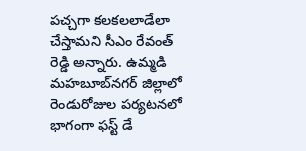పచ్చగా కలకలలాడేలా చేస్తామని సీఎం రేవంత్ రెడ్డి అన్నారు. ఉమ్మడి మహబూబ్‌నగర్ జిల్లాలో రెండురోజుల పర్యటనలో భాగంగా ఫస్ట్ డే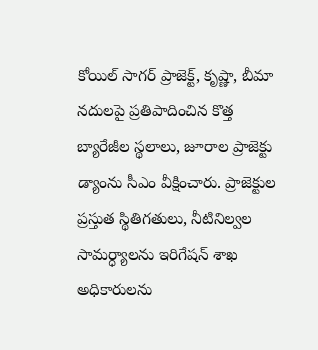కోయిల్ సాగర్ ప్రాజెక్ట్, కృష్ణా, బీమా నదులపై ప్రతిపాదించిన కొత్త బ్యారేజీల స్థలాలు, జూరాల ప్రాజెక్టు డ్యాంను సీఎం వీక్షించారు. ప్రాజెక్టుల ప్రస్తుత స్థితిగతులు, నీటినిల్వల సామర్ధ్యాలను ఇరిగేషన్ శాఖ అధికారులను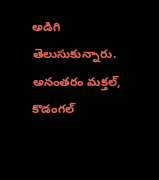అడిగి తెలుసుకున్నారు. అనంతరం మక్తల్, కొడంగల్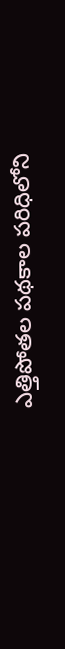ఎత్తిపోతల పథకాల పరిధిలోని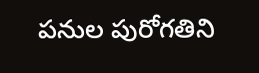పనుల పురోగతిని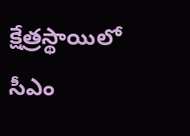క్షేత్రస్థాయిలో సీఎం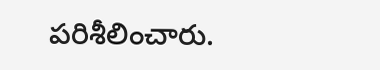పరిశీలించారు.